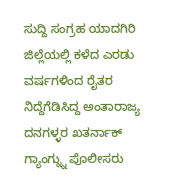ಸುದ್ದಿ ಸಂಗ್ರಹ ಯಾದಗಿರಿ
ಜಿಲ್ಲೆಯಲ್ಲಿ ಕಳೆದ ಎರಡು ವರ್ಷಗಳಿಂದ ರೈತರ ನಿದ್ದೆಗೆಡಿಸಿದ್ದ ಅಂತಾರಾಜ್ಯ ದನಗಳ್ಳರ ಖತರ್ನಾಕ್ ಗ್ಯಾಂಗ್ನ್ನು ಪೊಲೀಸರು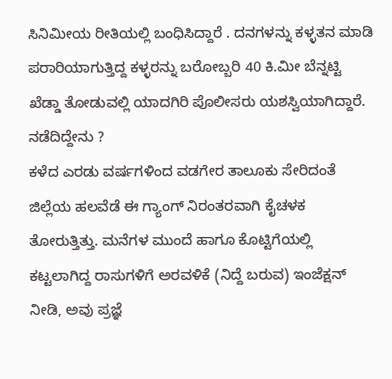ಸಿನಿಮೀಯ ರೀತಿಯಲ್ಲಿ ಬಂಧಿಸಿದ್ದಾರೆ . ದನಗಳನ್ನು ಕಳ್ಳತನ ಮಾಡಿ ಪರಾರಿಯಾಗುತ್ತಿದ್ದ ಕಳ್ಳರನ್ನು ಬರೋಬ್ಬರಿ 40 ಕಿ.ಮೀ ಬೆನ್ನಟ್ಟಿ ಖೆಡ್ಡಾ ತೋಡುವಲ್ಲಿ ಯಾದಗಿರಿ ಪೊಲೀಸರು ಯಶಸ್ವಿಯಾಗಿದ್ದಾರೆ.
ನಡೆದಿದ್ದೇನು ?
ಕಳೆದ ಎರಡು ವರ್ಷಗಳಿಂದ ವಡಗೇರ ತಾಲೂಕು ಸೇರಿದಂತೆ ಜಿಲ್ಲೆಯ ಹಲವೆಡೆ ಈ ಗ್ಯಾಂಗ್ ನಿರಂತರವಾಗಿ ಕೈಚಳಕ ತೋರುತ್ತಿತ್ತು. ಮನೆಗಳ ಮುಂದೆ ಹಾಗೂ ಕೊಟ್ಟಿಗೆಯಲ್ಲಿ ಕಟ್ಟಲಾಗಿದ್ದ ರಾಸುಗಳಿಗೆ ಅರವಳಿಕೆ (ನಿದ್ದೆ ಬರುವ) ಇಂಜೆಕ್ಷನ್ ನೀಡಿ, ಅವು ಪ್ರಜ್ಞೆ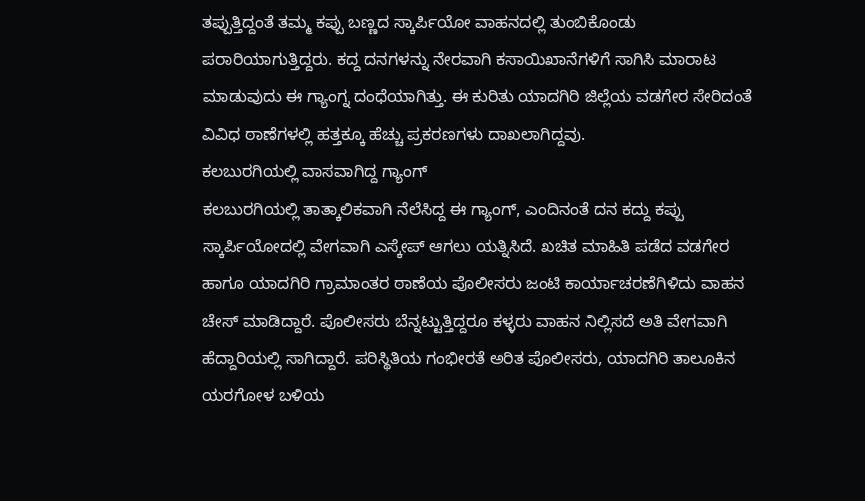ತಪ್ಪುತ್ತಿದ್ದಂತೆ ತಮ್ಮ ಕಪ್ಪು ಬಣ್ಣದ ಸ್ಕಾರ್ಪಿಯೋ ವಾಹನದಲ್ಲಿ ತುಂಬಿಕೊಂಡು ಪರಾರಿಯಾಗುತ್ತಿದ್ದರು. ಕದ್ದ ದನಗಳನ್ನು ನೇರವಾಗಿ ಕಸಾಯಿಖಾನೆಗಳಿಗೆ ಸಾಗಿಸಿ ಮಾರಾಟ ಮಾಡುವುದು ಈ ಗ್ಯಾಂಗ್ನ ದಂಧೆಯಾಗಿತ್ತು. ಈ ಕುರಿತು ಯಾದಗಿರಿ ಜಿಲ್ಲೆಯ ವಡಗೇರ ಸೇರಿದಂತೆ ವಿವಿಧ ಠಾಣೆಗಳಲ್ಲಿ ಹತ್ತಕ್ಕೂ ಹೆಚ್ಚು ಪ್ರಕರಣಗಳು ದಾಖಲಾಗಿದ್ದವು.
ಕಲಬುರಗಿಯಲ್ಲಿ ವಾಸವಾಗಿದ್ದ ಗ್ಯಾಂಗ್
ಕಲಬುರಗಿಯಲ್ಲಿ ತಾತ್ಕಾಲಿಕವಾಗಿ ನೆಲೆಸಿದ್ದ ಈ ಗ್ಯಾಂಗ್, ಎಂದಿನಂತೆ ದನ ಕದ್ದು ಕಪ್ಪು ಸ್ಕಾರ್ಪಿಯೋದಲ್ಲಿ ವೇಗವಾಗಿ ಎಸ್ಕೇಪ್ ಆಗಲು ಯತ್ನಿಸಿದೆ. ಖಚಿತ ಮಾಹಿತಿ ಪಡೆದ ವಡಗೇರ ಹಾಗೂ ಯಾದಗಿರಿ ಗ್ರಾಮಾಂತರ ಠಾಣೆಯ ಪೊಲೀಸರು ಜಂಟಿ ಕಾರ್ಯಾಚರಣೆಗಿಳಿದು ವಾಹನ ಚೇಸ್ ಮಾಡಿದ್ದಾರೆ. ಪೊಲೀಸರು ಬೆನ್ನಟ್ಟುತ್ತಿದ್ದರೂ ಕಳ್ಳರು ವಾಹನ ನಿಲ್ಲಿಸದೆ ಅತಿ ವೇಗವಾಗಿ ಹೆದ್ದಾರಿಯಲ್ಲಿ ಸಾಗಿದ್ದಾರೆ. ಪರಿಸ್ಥಿತಿಯ ಗಂಭೀರತೆ ಅರಿತ ಪೊಲೀಸರು, ಯಾದಗಿರಿ ತಾಲೂಕಿನ ಯರಗೋಳ ಬಳಿಯ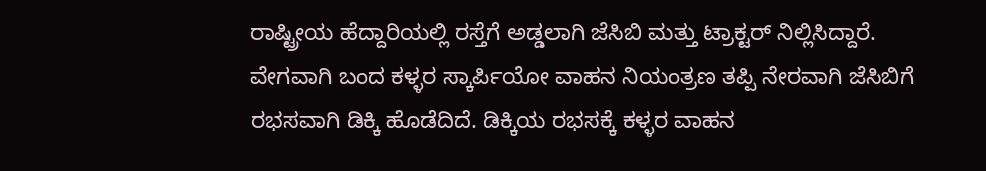ರಾಷ್ಟ್ರೀಯ ಹೆದ್ದಾರಿಯಲ್ಲಿ ರಸ್ತೆಗೆ ಅಡ್ಡಲಾಗಿ ಜೆಸಿಬಿ ಮತ್ತು ಟ್ರಾಕ್ಟರ್ ನಿಲ್ಲಿಸಿದ್ದಾರೆ.
ವೇಗವಾಗಿ ಬಂದ ಕಳ್ಳರ ಸ್ಕಾರ್ಪಿಯೋ ವಾಹನ ನಿಯಂತ್ರಣ ತಪ್ಪಿ ನೇರವಾಗಿ ಜೆಸಿಬಿಗೆ ರಭಸವಾಗಿ ಡಿಕ್ಕಿ ಹೊಡೆದಿದೆ. ಡಿಕ್ಕಿಯ ರಭಸಕ್ಕೆ ಕಳ್ಳರ ವಾಹನ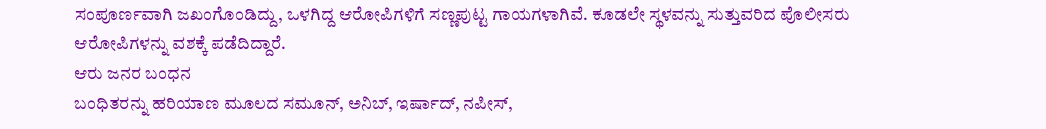ಸಂಪೂರ್ಣವಾಗಿ ಜಖಂಗೊಂಡಿದ್ದು, ಒಳಗಿದ್ದ ಆರೋಪಿಗಳಿಗೆ ಸಣ್ಣಪುಟ್ಟ ಗಾಯಗಳಾಗಿವೆ. ಕೂಡಲೇ ಸ್ಥಳವನ್ನು ಸುತ್ತುವರಿದ ಪೊಲೀಸರು ಆರೋಪಿಗಳನ್ನು ವಶಕ್ಕೆ ಪಡೆದಿದ್ದಾರೆ.
ಆರು ಜನರ ಬಂಧನ
ಬಂಧಿತರನ್ನು ಹರಿಯಾಣ ಮೂಲದ ಸಮೂನ್, ಅನಿಬ್, ಇರ್ಷಾದ್, ನಪೀಸ್,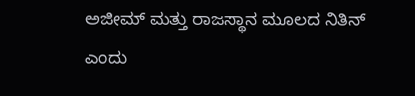ಅಜೀಮ್ ಮತ್ತು ರಾಜಸ್ಥಾನ ಮೂಲದ ನಿತಿನ್ ಎಂದು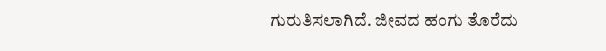ಗುರುತಿಸಲಾಗಿದೆ. ಜೀವದ ಹಂಗು ತೊರೆದು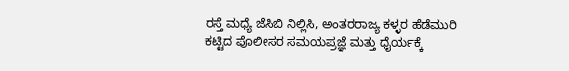ರಸ್ತೆ ಮಧ್ಯೆ ಜೆಸಿಬಿ ನಿಲ್ಲಿಸಿ, ಅಂತರರಾಜ್ಯ ಕಳ್ಳರ ಹೆಡೆಮುರಿ ಕಟ್ಟಿದ ಪೊಲೀಸರ ಸಮಯಪ್ರಜ್ಞೆ ಮತ್ತು ಧೈರ್ಯಕ್ಕೆ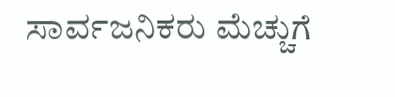ಸಾರ್ವಜನಿಕರು ಮೆಚ್ಚುಗೆ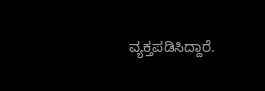ವ್ಯಕ್ತಪಡಿಸಿದ್ದಾರೆ.